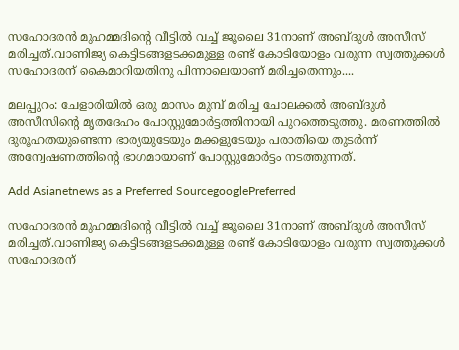സഹോദരൻ മുഹമ്മദിന്‍റെ വീട്ടിൽ വച്ച് ജൂലൈ 31നാണ് അബ്ദുള്‍ അസീസ് മരിച്ചത്.വാണിജ്യ കെട്ടിടങ്ങളടക്കമുള്ള രണ്ട് കോടിയോളം വരുന്ന സ്വത്തുക്കൾ സഹോദരന് കൈമാറിയതിനു പിന്നാലെയാണ് മരിച്ചതെന്നും....

മലപ്പുറം: ചേളാരിയിൽ ഒരു മാസം മുമ്പ് മരിച്ച ചോലക്കൽ അബ്ദുൾ അസീസിന്‍റെ മൃതദേഹം പോസ്റ്റുമോര്‍ട്ടത്തിനായി പുറത്തെടുത്തു. മരണത്തിൽ ദുരൂഹതയുണ്ടെന്ന ഭാര്യയുടേയും മക്കളുടേയും പരാതിയെ തുടർന്ന് അന്വേഷണത്തിന്‍റെ ഭാഗമായാണ് പോസ്റ്റുമോർട്ടം നടത്തുന്നത്.

Add Asianetnews as a Preferred SourcegooglePreferred

സഹോദരൻ മുഹമ്മദിന്‍റെ വീട്ടിൽ വച്ച് ജൂലൈ 31നാണ് അബ്ദുള്‍ അസീസ് മരിച്ചത്.വാണിജ്യ കെട്ടിടങ്ങളടക്കമുള്ള രണ്ട് കോടിയോളം വരുന്ന സ്വത്തുക്കൾ സഹോദരന്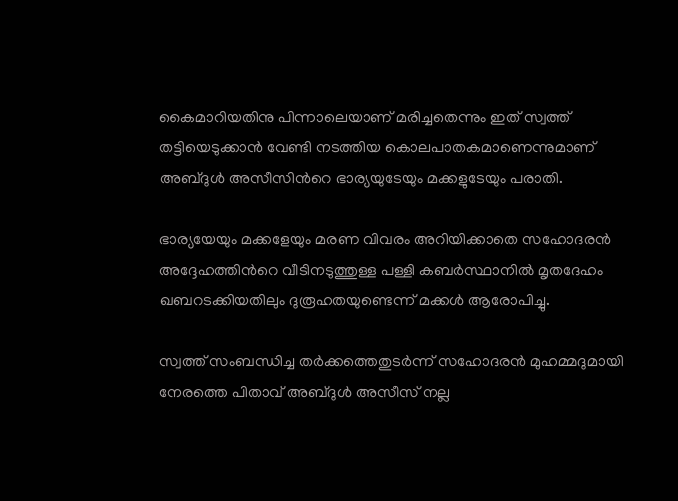കൈമാറിയതിനു പിന്നാലെയാണ് മരിച്ചതെന്നും ഇത് സ്വത്ത് തട്ടിയെടുക്കാൻ വേണ്ടി നടത്തിയ കൊലപാതകമാണെന്നുമാണ് അബ്ദുള്‍ അസീസിന്‍റെ ഭാര്യയുടേയും മക്കളുടേയും പരാതി.

ഭാര്യയേയും മക്കളേയും മരണ വിവരം അറിയിക്കാതെ സഹോദരന്‍ അദ്ദേഹത്തിന്‍റെ വീടിനടുത്തുള്ള പള്ളി കബര്‍സ്ഥാനില്‍ മൃതദേഹം ഖബറടക്കിയതിലും ദുരൂഹതയുണ്ടെന്ന് മക്കള്‍ ആരോപിച്ചു.

സ്വത്ത് സംബന്ധിച്ച തര്‍ക്കത്തെതുടര്‍ന്ന് സഹോദരൻ മുഹമ്മദുമായി നേരത്തെ പിതാവ് അബ്ദുള്‍ അസീസ് നല്ല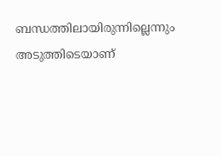ബന്ധത്തിലായിരുന്നില്ലെന്നും അടുത്തിടെയാണ്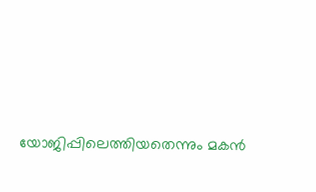യോജിപ്പിലെത്തിയതെന്നും മകൻ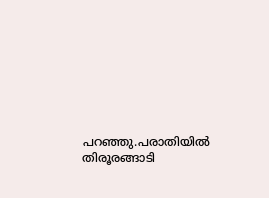പറഞ്ഞു.പരാതിയില്‍ തിരൂരങ്ങാടി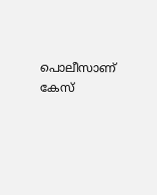പൊലീസാണ് കേസ്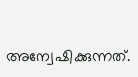അന്വേഷിക്കുന്നത്.